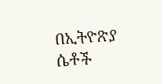በኢትዮጽያ ሴቶች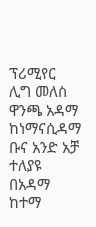ፕሪሚየር ሊግ መለስ ዋንጫ አዳማ ከነማናሲዳማ ቡና አንድ አቻ ተለያዩ
በአዳማ ከተማ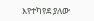እየተካየደ ያለው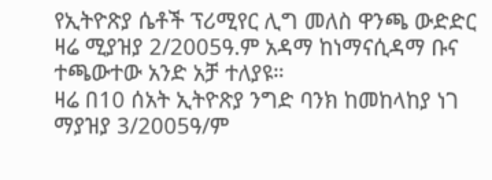የኢትዮጽያ ሴቶች ፕሪሚየር ሊግ መለስ ዋንጫ ውድድር ዛሬ ሚያዝያ 2/2005ዓ.ም አዳማ ከነማናሲዳማ ቡና ተጫውተው አንድ አቻ ተለያዩ።
ዛሬ በ10 ሰአት ኢትዮጽያ ንግድ ባንክ ከመከላከያ ነገ ማያዝያ 3/2005ዓ/ም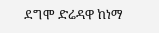ደግሞ ድሬዳዋ ከነማ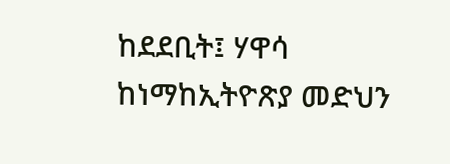ከደደቢት፤ ሃዋሳ ከነማከኢትዮጽያ መድህን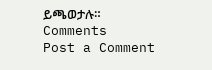ይጫወታሉ።
Comments
Post a Comment